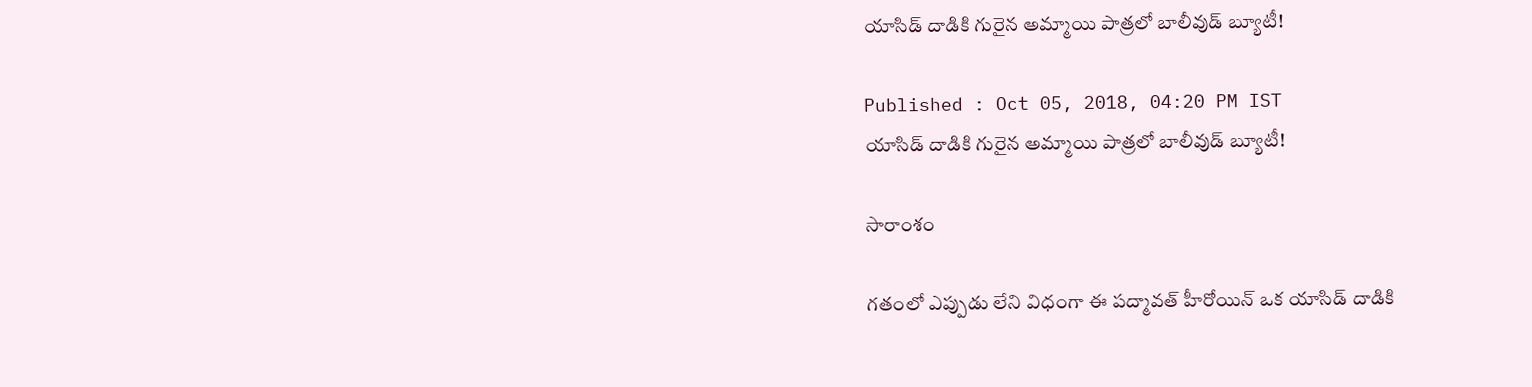యాసిడ్ దాడికి గురైన అమ్మాయి పాత్రలో బాలీవుడ్ బ్యూటీ!

Published : Oct 05, 2018, 04:20 PM IST
యాసిడ్ దాడికి గురైన అమ్మాయి పాత్రలో బాలీవుడ్ బ్యూటీ!

సారాంశం

గతంలో ఎప్పుడు లేని విధంగా ఈ పద్మావత్ హీరోయిన్ ఒక యాసిడ్ దాడికి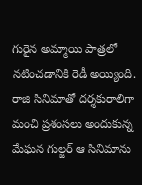గురైన అమ్మాయి పాత్రలో నటించడానికి రెడీ అయ్యింది. రాజి సినిమాతో దర్శకురాలిగా మంచి ప్రశంసలు అందుకున్న మేఘన గుల్జర్ ఆ సినిమాను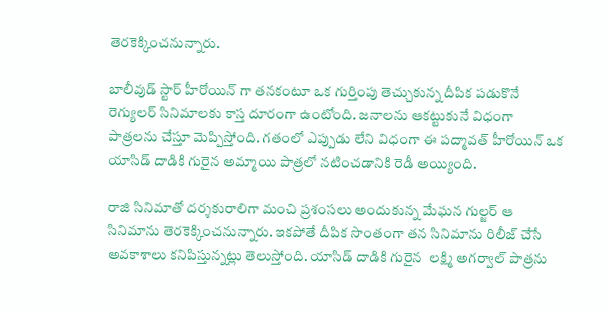తెరకెక్కించనున్నారు.

బాలీవుడ్ స్టార్ హీరోయిన్ గా తనకంటూ ఒక గుర్తింపు తెచ్చుకున్న దీపిక పడుకొనే రెగ్యులర్ సినిమాలకు కాస్త దూరంగా ఉంటోంది. జనాలను ఆకట్టుకునే విధంగా పాత్రలను చేస్తూ మెప్పిస్తోంది. గతంలో ఎప్పుడు లేని విధంగా ఈ పద్మావత్ హీరోయిన్ ఒక యాసిడ్ దాడికి గురైన అమ్మాయి పాత్రలో నటించడానికి రెడీ అయ్యింది.

రాజి సినిమాతో దర్శకురాలిగా మంచి ప్రశంసలు అందుకున్న మేఘన గుల్జర్ ఆ సినిమాను తెరకెక్కించనున్నారు. ఇకపోతే దీపిక సొంతంగా తన సినిమాను రిలీజ్ చేసే అవకాశాలు కనిపిస్తున్నట్లు తెలుస్తోంది. యాసిడ్ దాడికి గురైన  లక్ష్మి అగర్వాల్ పాత్రను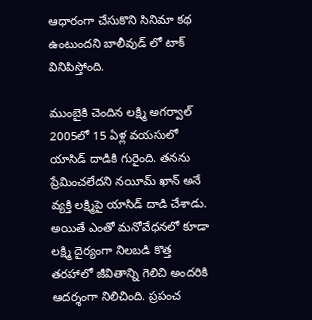ఆధారంగా చేసుకొని సినిమా కథ ఉంటుందని బాలీవుడ్ లో టాక్ వినిపిస్తోంది.

ముంబైకి చెందిన లక్ష్మి అగర్వాల్ 2005లో 15 ఏళ్ల వయసులో యాసిడ్ దాడికి గురైంది. తనను ప్రేమించలేదని నయీమ్ ఖాన్ అనే వ్యక్తి లక్ష్మిపై యాసిడ్ దాడి చేశాడు. అయితే ఎంతో మనోవేధనలో కూడా లక్ష్మి దైర్యంగా నిలబడి కొత్త తరహాలో జీవితాన్ని గెలిచి అందరికి ఆదర్శంగా నిలిచింది. ప్రపంచ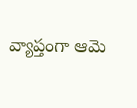వ్యాప్తంగా ఆమె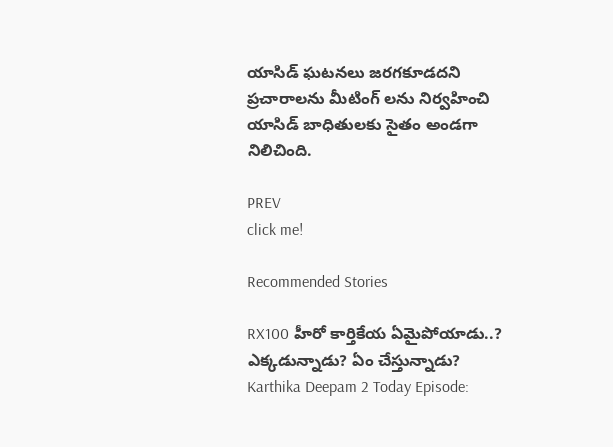యాసిడ్ ఘటనలు జరగకూడదని ప్రచారాలను మీటింగ్ లను నిర్వహించి యాసిడ్ బాధితులకు సైతం అండగా నిలిచింది.

PREV
click me!

Recommended Stories

RX100 హీరో కార్తికేయ ఏమైపోయాడు..? ఎక్కడున్నాడు? ఏం చేస్తున్నాడు?
Karthika Deepam 2 Today Episode: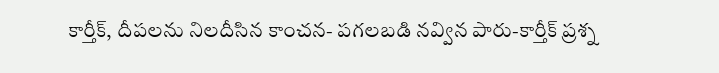కార్తీక్, దీపలను నిలదీసిన కాంచన- పగలబడి నవ్విన పారు-కార్తీక్ ప్రశ్న